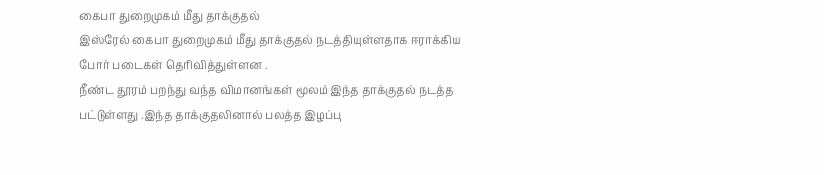கைபா துறைமுகம் மீது தாக்குதல்
இஸ்ரேல் கைபா துறைமுகம் மீது தாக்குதல் நடத்தியுள்ளதாக ஈராக்கிய போர் படைகள் தெரிவித்துள்ளன .
நீண்ட தூரம் பறந்து வந்த விமானங்கள் மூலம் இந்த தாக்குதல் நடத்த பட்டுள்ளது .இந்த தாக்குதலினால் பலத்த இழப்பு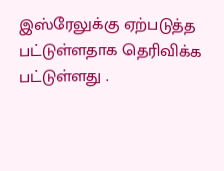இஸ்ரேலுக்கு ஏற்படுத்த பட்டுள்ளதாக தெரிவிக்க பட்டுள்ளது .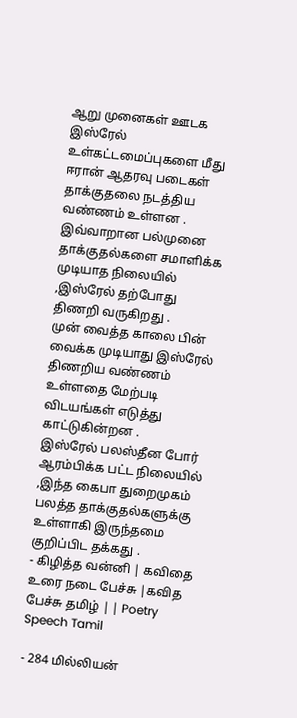ஆறு முனைகள் ஊடக இஸ்ரேல் உள்கட்டமைப்புகளை மீது ஈரான் ஆதரவு படைகள் தாக்குதலை நடத்திய வண்ணம் உள்ளன .
இவ்வாறான பல்முனை தாக்குதல்களை சமாளிக்க முடியாத நிலையில் ,இஸ்ரேல் தற்போது திணறி வருகிறது .
முன் வைத்த காலை பின் வைக்க முடியாது இஸ்ரேல் திணறிய வண்ணம் உள்ளதை மேற்படி விடயங்கள் எடுத்து காட்டுகின்றன .
இஸ்ரேல் பலஸ்தீன போர் ஆரம்பிக்க பட்ட நிலையில் ,இந்த கைபா துறைமுகம் பலத்த தாக்குதல்களுக்கு உள்ளாகி இருந்தமை குறிப்பிட தக்கது .
- கிழித்த வன்னி | கவிதை உரை நடை பேச்சு |கவித பேச்சு தமிழ் | | Poetry Speech Tamil

- 284 மில்லியன்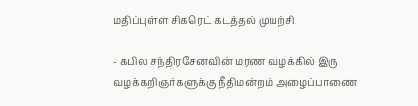மதிப்புள்ள சிகரெட் கடத்தல் முயற்சி

- கபில சந்திரசேனவின் மரண வழக்கில் இரு வழக்கறிஞர்களுக்கு நீதிமன்றம் அழைப்பாணை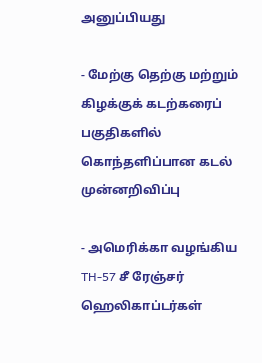அனுப்பியது

- மேற்கு தெற்கு மற்றும் கிழக்குக் கடற்கரைப் பகுதிகளில் கொந்தளிப்பான கடல் முன்னறிவிப்பு

- அமெரிக்கா வழங்கிய TH-57 சீ ரேஞ்சர் ஹெலிகாப்டர்கள்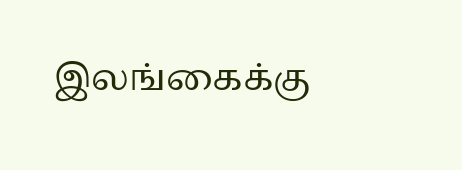இலங்கைக்கு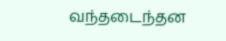வந்தடைந்தன